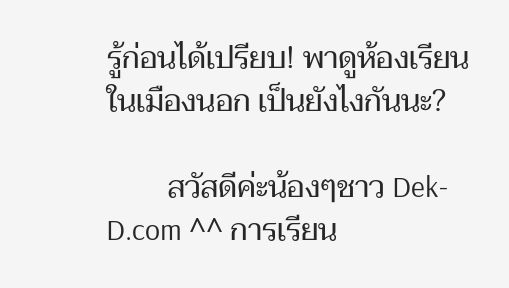รู้ก่อนได้เปรียบ! พาดูห้องเรียนในเมืองนอก เป็นยังไงกันนะ?

        สวัสดีค่ะน้องๆชาว Dek-D.com ^^ การเรียน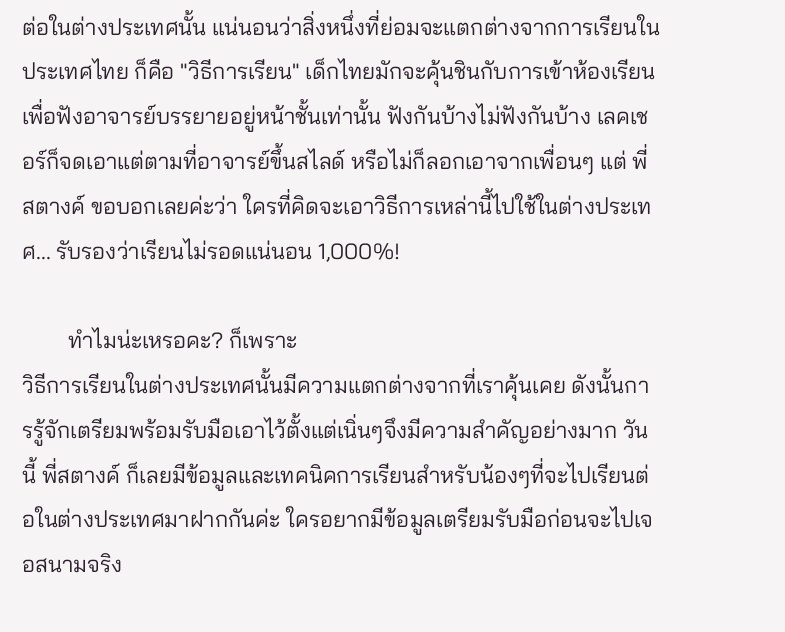ต่อในต่างประเทศนั้น แน่นอนว่าสิ่งหนึ่งที่ย่อมจะแตกต่างจากการเรียนในประเทศไทย ก็คือ "วิธีการเรียน" เด็กไทยมักจะคุ้นชินกับการเข้าห้องเรียนเพื่อฟังอาจารย์บรรยายอยู่หน้าชั้นเท่านั้น ฟังกันบ้างไม่ฟังกันบ้าง เลคเชอร์ก็จดเอาแต่ตามที่อาจารย์ขึ้นสไลด์ หรือไม่ก็ลอกเอาจากเพื่อนๆ แต่ พี่สตางค์ ขอบอกเลยค่ะว่า ใครที่คิดจะเอาวิธีการเหล่านี้ไปใช้ในต่างประเทศ... รับรองว่าเรียนไม่รอดแน่นอน 1,000%!

        ทำไมน่ะเหรอคะ? ก็เพราะ
วิธีการเรียนในต่างประเทศนั้นมีความแตกต่างจากที่เราคุ้นเคย ดังนั้นการรู้จักเตรียมพร้อมรับมือเอาไว้ตั้งแต่เนิ่นๆจึงมีความสำคัญอย่างมาก วันนี้ พี่สตางค์ ก็เลยมีข้อมูลและเทคนิคการเรียนสำหรับน้องๆที่จะไปเรียนต่อในต่างประเทศมาฝากกันค่ะ ใครอยากมีข้อมูลเตรียมรับมือก่อนจะไปเจอสนามจริง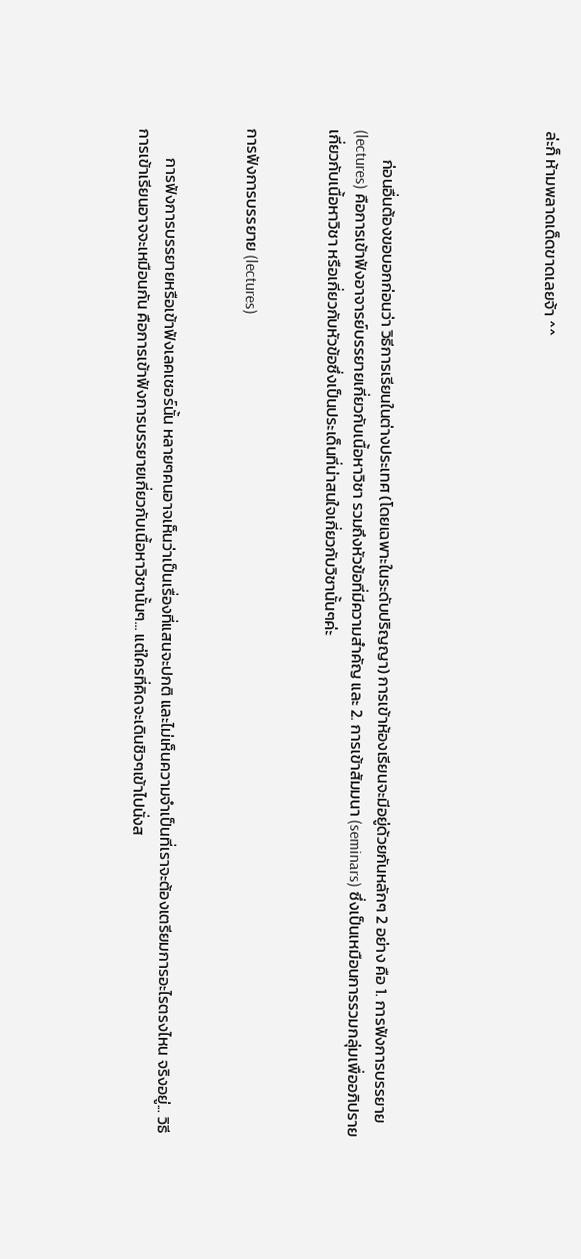ล่ะก็ ห้ามพลาดเด็ดขาดเลยจ้า ^^





        ก่อนอื่นต้องขอบอกก่อนว่า วิธีการเรียนในต่างประเทศ (โดยเฉพาะในระดับปริญญา) การเข้าห้องเรียนจะมีอยู่ด้วยกันหลักๆ 2 อย่าง คือ 1. การฟังการบรรยาย (lectures) คือการเข้าฟังอาจารย์บรรยายเกี่ยวกับเนื้อหาวิชา รวมถึงหัวข้อที่มีความสำคัญ และ 2. การเข้าสัมมนา (seminars) ซึ่งเป็นเหมือนการรวมกลุ่มเพื่ออภิปรายเกี่ยวกับเนื้อหาวิชา หรือเกี่ยวกับหัวข้อซึ่งเป็นประเด็นที่น่าสนใจเกี่ยวกับวิชานั้นๆค่ะ


การฟังการบรรยาย (lectures)


        การฟังการบรรยายหรือเข้าฟังเลคเชอร์นั้น หลายๆคนอาจเห็นว่าเป็นเรื่องที่แสนจะปกติ และไม่เห็นความจำเป็นที่เราจะต้องเตรียมการอะไรตรงไหน จริงอยู่... วิธีการเข้าเรียนอาจจะเหมือนกัน คือการเข้าฟังการบรรยายเกี่ยวกับเนื้อหาวิชานั้นๆ... แต่ใครที่คิดจะเดินชิวๆเข้าไปนั่งส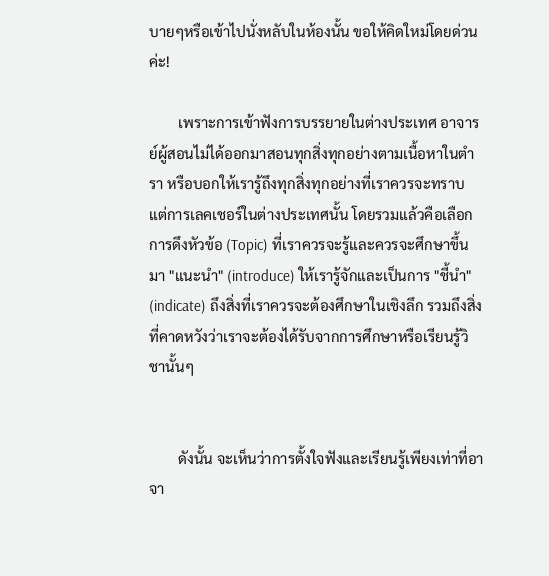บายๆหรือเข้าไปนั่งหลับในห้องนั้น ขอให้คิดใหม่โดยด่วนค่ะ!

        เพราะการเข้าฟังการบรรยายในต่างประเทศ อาจารย์ผู้สอนไม่ได้ออกมาสอนทุกสิ่งทุกอย่างตามเนื้อหาในตำรา หรือบอกให้เรารู้ถึงทุกสิ่งทุกอย่างที่เราควรจะทราบ แต่การเลคเชอร์ในต่างประเทศนั้น โดยรวมแล้วคือเลือกการดึงหัวข้อ (Topic) ที่เราควรจะรู้และควรจะศึกษาขึ้นมา "แนะนำ" (introduce) ให้เรารู้จักและเป็นการ "ชี้นำ" (indicate) ถึงสิ่งที่เราควรจะต้องศึกษาในเชิงลึก รวมถึงสิ่งที่คาดหวังว่าเราจะต้องได้รับจากการศึกษาหรือเรียนรู้วิชานั้นๆ


        ดังนั้น จะเห็นว่าการตั้งใจฟังและเรียนรู้เพียงเท่าที่อาจา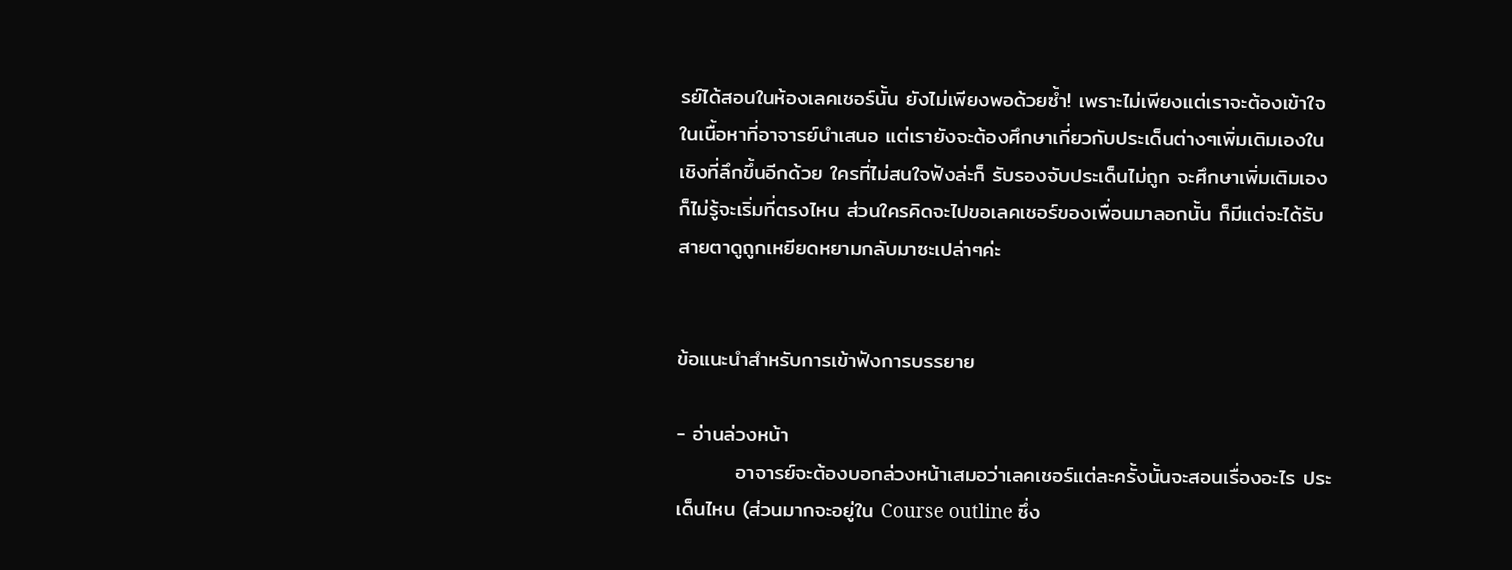รย์ได้สอนในห้องเลคเชอร์นั้น ยังไม่เพียงพอด้วยซ้ำ! เพราะไม่เพียงแต่เราจะต้องเข้าใจในเนื้อหาที่อาจารย์นำเสนอ แต่เรายังจะต้องศึกษาเกี่ยวกับประเด็นต่างๆเพิ่มเติมเองในเชิงที่ลึกขึ้นอีกด้วย ใครที่ไม่สนใจฟังล่ะก็ รับรองจับประเด็นไม่ถูก จะศึกษาเพิ่มเติมเองก็ไม่รู้จะเริ่มที่ตรงไหน ส่วนใครคิดจะไปขอเลคเชอร์ของเพื่อนมาลอกนั้น ก็มีแต่จะได้รับสายตาดูถูกเหยียดหยามกลับมาซะเปล่าๆค่ะ


ข้อแนะนำสำหรับการเข้าฟังการบรรยาย

- อ่านล่วงหน้า
        อาจารย์จะต้องบอกล่วงหน้าเสมอว่าเลคเชอร์แต่ละครั้งนั้นจะสอนเรื่องอะไร ประเด็นไหน (ส่วนมากจะอยู่ใน Course outline ซึ่ง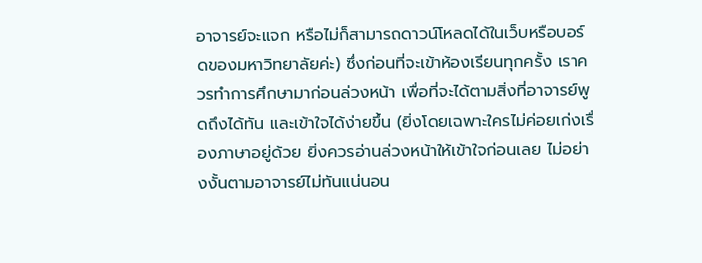อาจารย์จะแจก หรือไม่ก็สามารถดาวน์โหลดได้ในเว็บหรือบอร์ดของมหาวิทยาลัยค่ะ) ซึ่งก่อนที่จะเข้าห้องเรียนทุกครั้ง เราควรทำการศึกษามาก่อนล่วงหน้า เพื่อที่จะได้ตามสิ่งที่อาจารย์พูดถึงได้ทัน และเข้าใจได้ง่ายขึ้น (ยิ่งโดยเฉพาะใครไม่ค่อยเก่งเรื่องภาษาอยู่ด้วย ยิ่งควรอ่านล่วงหน้าให้เข้าใจก่อนเลย ไม่อย่างงั้นตามอาจารย์ไม่ทันแน่นอน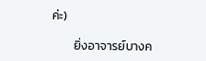ค่ะ)

        ยิ่งอาจารย์บางค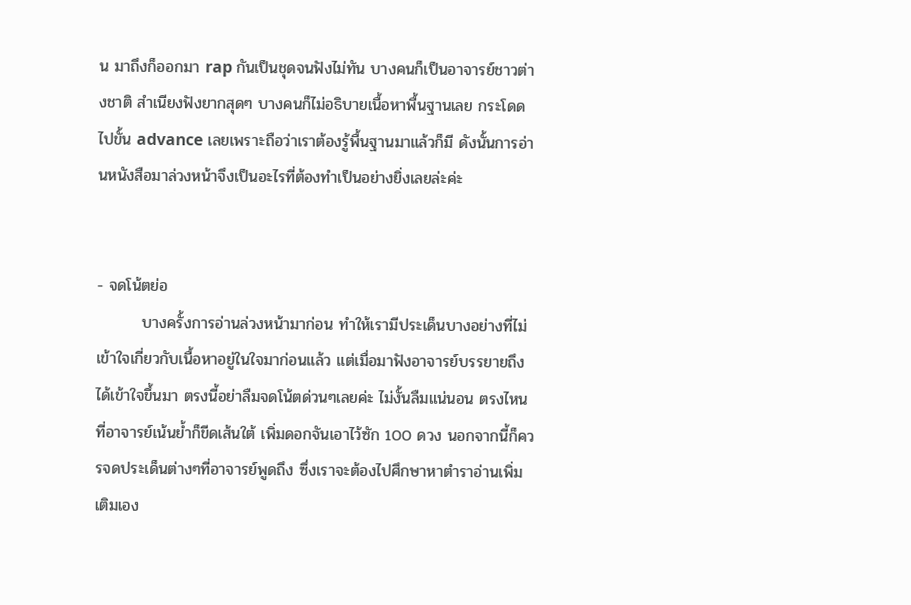น มาถึงก็ออกมา rap กันเป็นชุดจนฟังไม่ทัน บางคนก็เป็นอาจารย์ชาวต่างชาติ สำเนียงฟังยากสุดๆ บางคนก็ไม่อธิบายเนื้อหาพื้นฐานเลย กระโดดไปขั้น advance เลยเพราะถือว่าเราต้องรู้พื้นฐานมาแล้วก็มี ดังนั้นการอ่านหนังสือมาล่วงหน้าจึงเป็นอะไรที่ต้องทำเป็นอย่างยิ่งเลยล่ะค่ะ


- จดโน้ตย่อ
        บางครั้งการอ่านล่วงหน้ามาก่อน ทำให้เรามีประเด็นบางอย่างที่ไม่เข้าใจเกี่ยวกับเนื้อหาอยู่ในใจมาก่อนแล้ว แต่เมื่อมาฟังอาจารย์บรรยายถึงได้เข้าใจขึ้นมา ตรงนี้อย่าลืมจดโน้ตด่วนๆเลยค่ะ ไม่งั้นลืมแน่นอน ตรงไหนที่อาจารย์เน้นย้ำก็ขีดเส้นใต้ เพิ่มดอกจันเอาไว้ซัก 100 ดวง นอกจากนี้ก็ควรจดประเด็นต่างๆที่อาจารย์พูดถึง ซึ่งเราจะต้องไปศึกษาหาตำราอ่านเพิ่มเติมเอง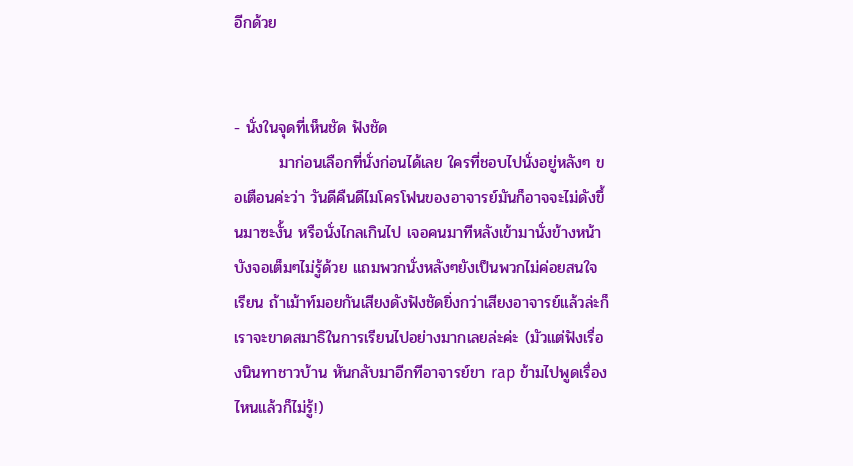อีกด้วย


- นั่งในจุดที่เห็นชัด ฟังชัด
        มาก่อนเลือกที่นั่งก่อนได้เลย ใครที่ชอบไปนั่งอยู่หลังๆ ขอเตือนค่ะว่า วันดีคืนดีไมโครโฟนของอาจารย์มันก็อาจจะไม่ดังขึ้นมาซะงั้น หรือนั่งไกลเกินไป เจอคนมาทีหลังเข้ามานั่งข้างหน้าบังจอเต็มๆไม่รู้ด้วย แถมพวกนั่งหลังๆยังเป็นพวกไม่ค่อยสนใจเรียน ถ้าเม้าท์มอยกันเสียงดังฟังชัดยิ่งกว่าเสียงอาจารย์แล้วล่ะก็ เราจะขาดสมาธิในการเรียนไปอย่างมากเลยล่ะค่ะ (มัวแต่ฟังเรื่องนินทาชาวบ้าน หันกลับมาอีกทีอาจารย์ขา rap ข้ามไปพูดเรื่องไหนแล้วก็ไม่รู้!)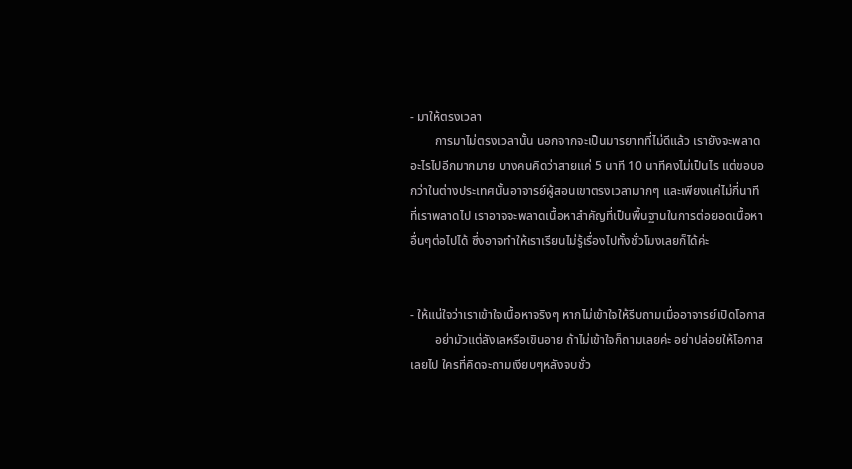- มาให้ตรงเวลา
        การมาไม่ตรงเวลานั้น นอกจากจะเป็นมารยาทที่ไม่ดีแล้ว เรายังจะพลาดอะไรไปอีกมากมาย บางคนคิดว่าสายแค่ 5 นาที 10 นาทีคงไม่เป็นไร แต่ขอบอกว่าในต่างประเทศนั้นอาจารย์ผู้สอนเขาตรงเวลามากๆ และเพียงแค่ไม่กี่นาทีที่เราพลาดไป เราอาจจะพลาดเนื้อหาสำคัญที่เป็นพื้นฐานในการต่อยอดเนื้อหาอื่นๆต่อไปได้ ซึ่งอาจทำให้เราเรียนไม่รู้เรื่องไปทั้งชั่วโมงเลยก็ได้ค่ะ


- ให้แน่ใจว่าเราเข้าใจเนื้อหาจริงๆ หากไม่เข้าใจให้รีบถามเมื่ออาจารย์เปิดโอกาส
        อย่ามัวแต่ลังเลหรือเขินอาย ถ้าไม่เข้าใจก็ถามเลยค่ะ อย่าปล่อยให้โอกาสเลยไป ใครที่คิดจะถามเงียบๆหลังจบชั่ว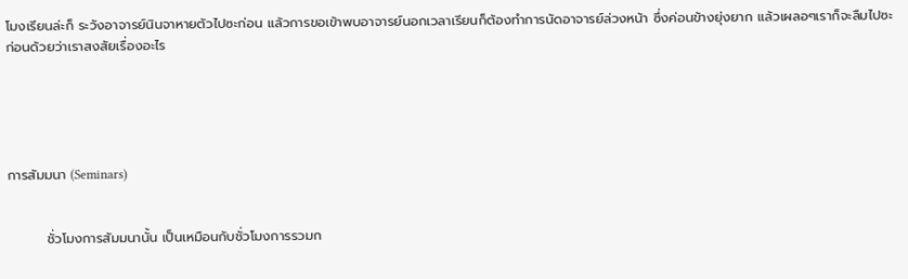โมงเรียนล่ะก็ ระวังอาจารย์นินจาหายตัวไปซะก่อน แล้วการขอเข้าพบอาจารย์นอกเวลาเรียนก็ต้องทำการนัดอาจารย์ล่วงหน้า ซึ่งค่อนข้างยุ่งยาก แล้วเผลอๆเราก็จะลืมไปซะก่อนด้วยว่าเราสงสัยเรื่องอะไร





การสัมมนา (Seminars)


        ชั่วโมงการสัมมนานั้น เป็นเหมือนกับชั่วโมงการรวมก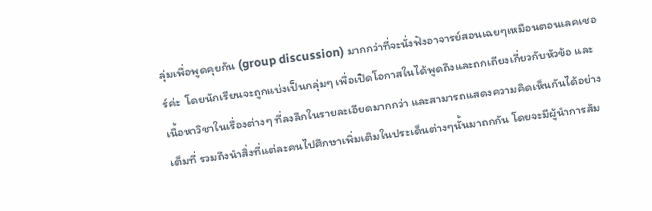ลุ่มเพื่อพูดคุยกัน (group discussion) มากกว่าที่จะนั่งฟังอาจารย์สอนเฉยๆเหมือนตอนเลคเชอร์ค่ะ  โดยนักเรียนจะถูกแบ่งเป็นกลุ่มๆ เพื่อเปิดโอกาสในได้พูดถึงและถกเถียงเกี่ยวกับหัวข้อ และเนื้อหาวิชาในเรื่องต่างๆ ที่ลงลึกในรายละเอียดมากกว่า และสามารถแสดงความคิดเห็นกันได้อย่างเต็มที่ รวมถึงนำสิ่งที่แต่ละคนไปศึกษาเพิ่มเติมในประเด็นต่างๆนั้นมาถกกัน โดยจะมีผู้นำการสัม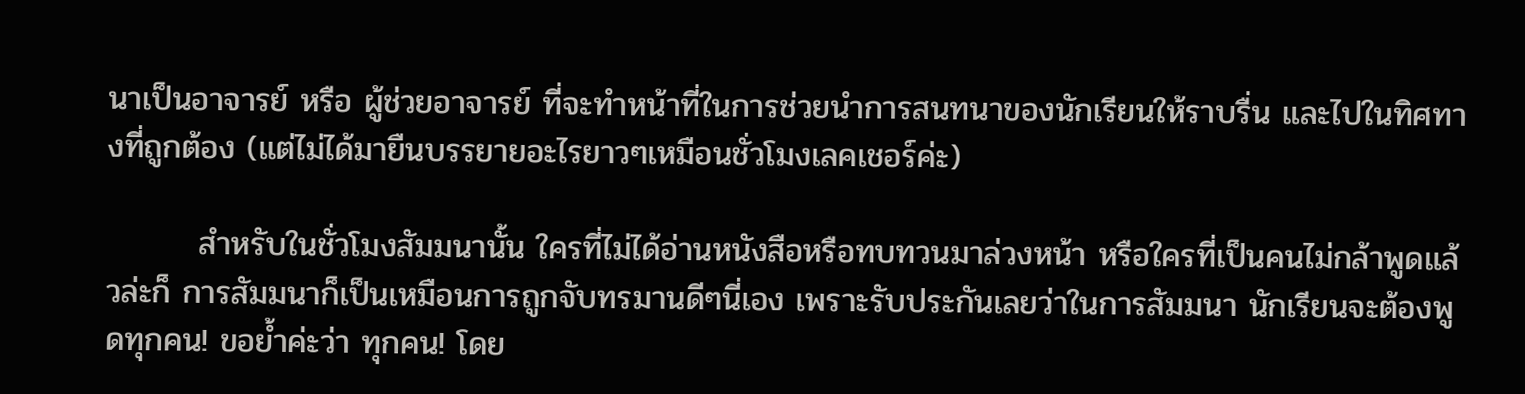นาเป็นอาจารย์ หรือ ผู้ช่วยอาจารย์ ที่จะทำหน้าที่ในการช่วยนำการสนทนาของนักเรียนให้ราบรื่น และไปในทิศทางที่ถูกต้อง (แต่ไม่ได้มายืนบรรยายอะไรยาวๆเหมือนชั่วโมงเลคเชอร์ค่ะ)

        สำหรับในชั่วโมงสัมมนานั้น ใครที่ไม่ได้อ่านหนังสือหรือทบทวนมาล่วงหน้า หรือใครที่เป็นคนไม่กล้าพูดแล้วล่ะก็ การสัมมนาก็เป็นเหมือนการถูกจับทรมานดีๆนี่เอง เพราะรับประกันเลยว่าในการสัมมนา นักเรียนจะต้องพูดทุกคน! ขอย้ำค่ะว่า ทุกคน! โดย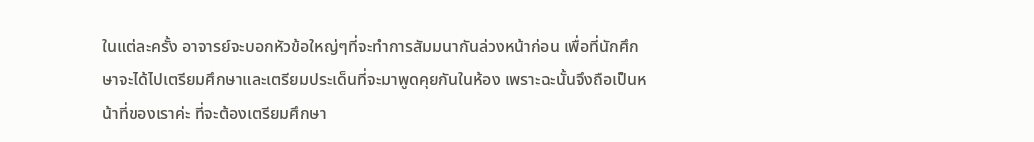ในแต่ละครั้ง อาจารย์จะบอกหัวข้อใหญ่ๆที่จะทำการสัมมนากันล่วงหน้าก่อน เพื่อที่นักศึกษาจะได้ไปเตรียมศึกษาและเตรียมประเด็นที่จะมาพูดคุยกันในห้อง เพราะฉะนั้นจึงถือเป็นหน้าที่ของเราค่ะ ที่จะต้องเตรียมศึกษา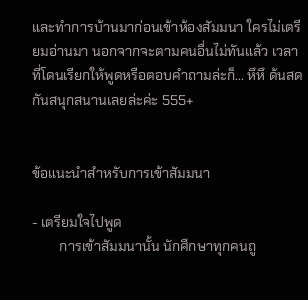และทำการบ้านมาก่อนเข้าห้องสัมมนา ใครไม่เตรียมอ่านมา นอกจากจะตามคนอื่นไม่ทันแล้ว เวลาที่โดนเรียกให้พูดหรือตอบคำถามล่ะก็... หึหึ ด้นสดกันสนุกสนานเลยล่ะค่ะ 555+


ข้อแนะนำสำหรับการเข้าสัมมนา

- เตรียมใจไปพูด
        การเข้าสัมมนานั้น นักศึกษาทุกคนถู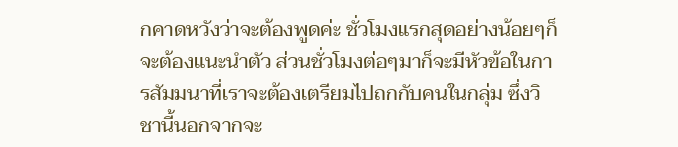กคาดหวังว่าจะต้องพูดค่ะ ชั่วโมงแรกสุดอย่างน้อยๆก็จะต้องแนะนำตัว ส่วนชั่วโมงต่อๆมาก็จะมีหัวข้อในการสัมมนาที่เราจะต้องเตรียมไปถกกับคนในกลุ่ม ซึ่งวิชานี้นอกจากจะ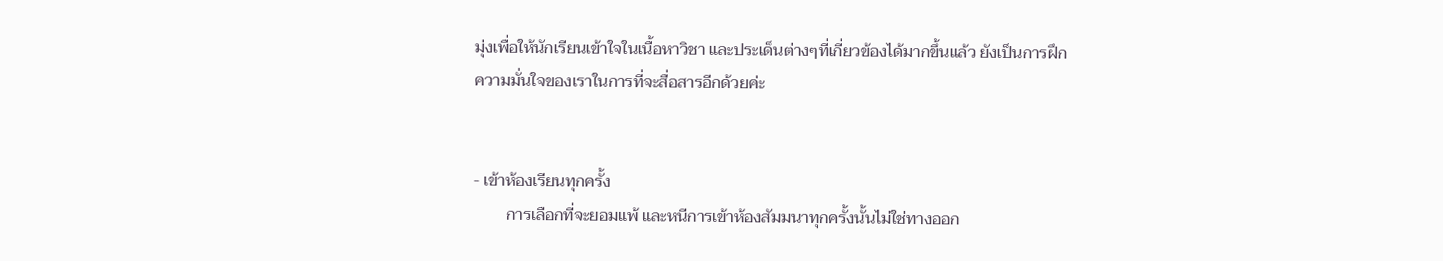มุ่งเพื่อให้นักเรียนเข้าใจในเนื้อหาวิชา และประเด็นต่างๆที่เกี่ยวข้องได้มากขึ้นแล้ว ยังเป็นการฝึกความมั่นใจของเราในการที่จะสื่อสารอีกด้วยค่ะ


- เข้าห้องเรียนทุกครั้ง
        การเลือกที่จะยอมแพ้ และหนีการเข้าห้องสัมมนาทุกครั้งนั้นไม่ใช่ทางออก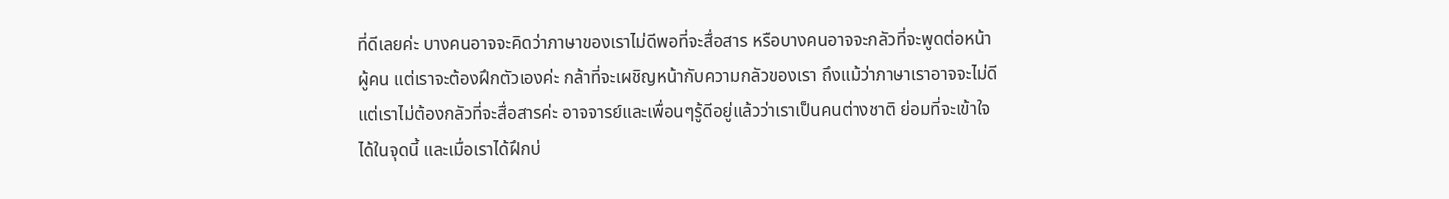ที่ดีเลยค่ะ บางคนอาจจะคิดว่าภาษาของเราไม่ดีพอที่จะสื่อสาร หรือบางคนอาจจะกลัวที่จะพูดต่อหน้าผู้คน แต่เราจะต้องฝึกตัวเองค่ะ กล้าที่จะเผชิญหน้ากับความกลัวของเรา ถึงแม้ว่าภาษาเราอาจจะไม่ดี แต่เราไม่ต้องกลัวที่จะสื่อสารค่ะ อาจจารย์และเพื่อนๆรู้ดีอยู่แล้วว่าเราเป็นคนต่างชาติ ย่อมที่จะเข้าใจได้ในจุดนี้ และเมื่อเราได้ฝึกบ่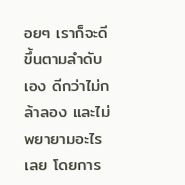อยๆ เราก็จะดีขึ้นตามลำดับเอง ดีกว่าไม่กล้าลอง และไม่พยายามอะไรเลย โดยการ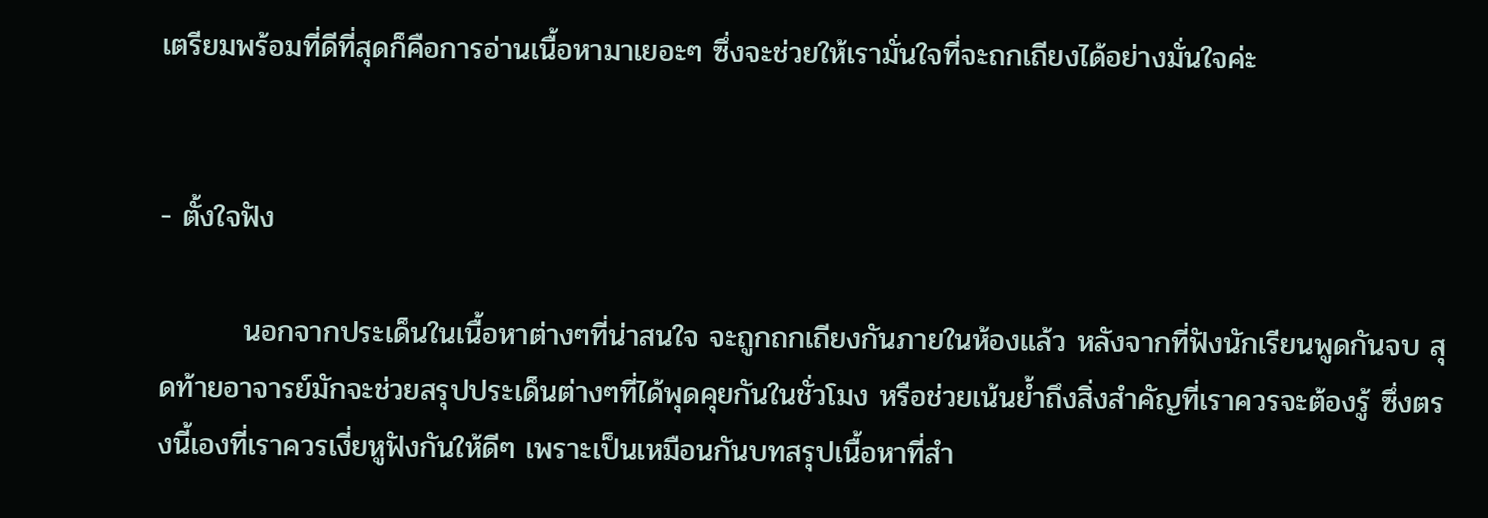เตรียมพร้อมที่ดีที่สุดก็คือการอ่านเนื้อหามาเยอะๆ ซึ่งจะช่วยให้เรามั่นใจที่จะถกเถียงได้อย่างมั่นใจค่ะ


- ตั้งใจฟัง

        นอกจากประเด็นในเนื้อหาต่างๆที่น่าสนใจ จะถูกถกเถียงกันภายในห้องแล้ว หลังจากที่ฟังนักเรียนพูดกันจบ สุดท้ายอาจารย์มักจะช่วยสรุปประเด็นต่างๆที่ได้พุดคุยกันในชั่วโมง หรือช่วยเน้นย้ำถึงสิ่งสำคัญที่เราควรจะต้องรู้ ซึ่งตรงนี้เองที่เราควรเงี่ยหูฟังกันให้ดีๆ เพราะเป็นเหมือนกันบทสรุปเนื้อหาที่สำ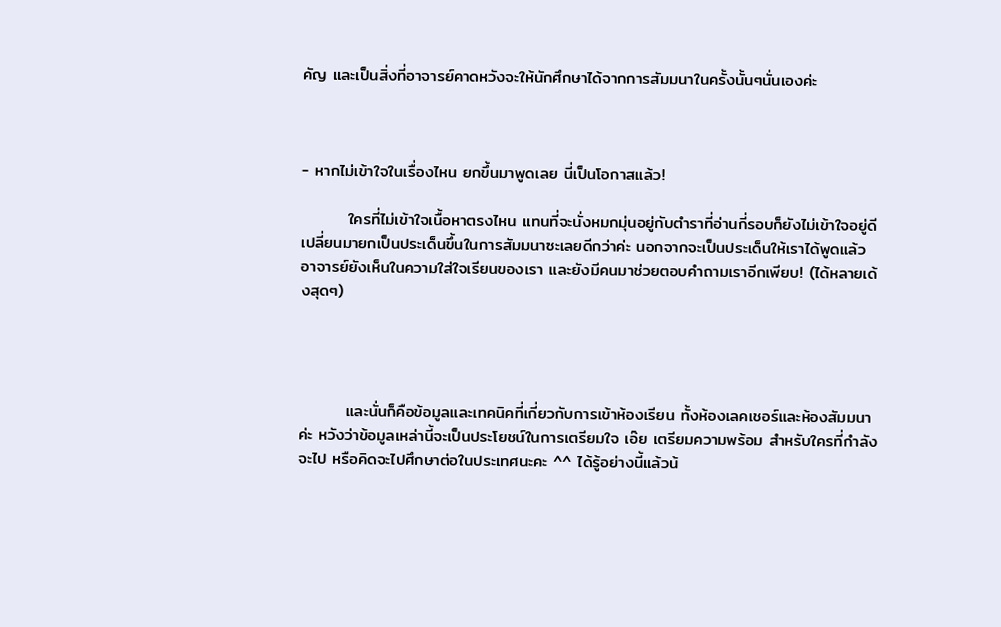คัญ และเป็นสิ่งที่อาจารย์คาดหวังจะให้นักศึกษาได้จากการสัมมนาในครั้งนั้นๆนั่นเองค่ะ



- หากไม่เข้าใจในเรื่องไหน ยกขึ้นมาพูดเลย นี่เป็นโอกาสแล้ว!

        ใครที่ไม่เข้าใจเนื้อหาตรงไหน แทนที่จะนั่งหมกมุ่นอยู่กับตำราที่อ่านกี่รอบก็ยังไม่เข้าใจอยู่ดี เปลี่ยนมายกเป็นประเด็นขึ้นในการสัมมนาซะเลยดีกว่าค่ะ นอกจากจะเป็นประเด็นให้เราได้พูดแล้ว อาจารย์ยังเห็นในความใส่ใจเรียนของเรา และยังมีคนมาช่วยตอบคำถามเราอีกเพียบ! (ได้หลายเด้งสุดๆ)




        และนั่นก็คือข้อมูลและเทคนิคที่เกี่ยวกับการเข้าห้องเรียน ทั้งห้องเลคเชอร์และห้องสัมมนาค่ะ หวังว่าข้อมูลเหล่านี้จะเป็นประโยชน์ในการเตรียมใจ เอ๊ย เตรียมความพร้อม สำหรับใครที่กำลังจะไป หรือคิดจะไปศึกษาต่อในประเทศนะคะ ^^ ได้รู้อย่างนี้แล้วน้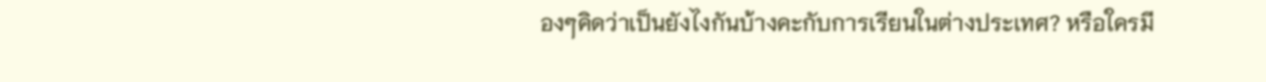องๆคิดว่าเป็นยังไงกันบ้างคะกับการเรียนในต่างประเทศ? หรือใครมี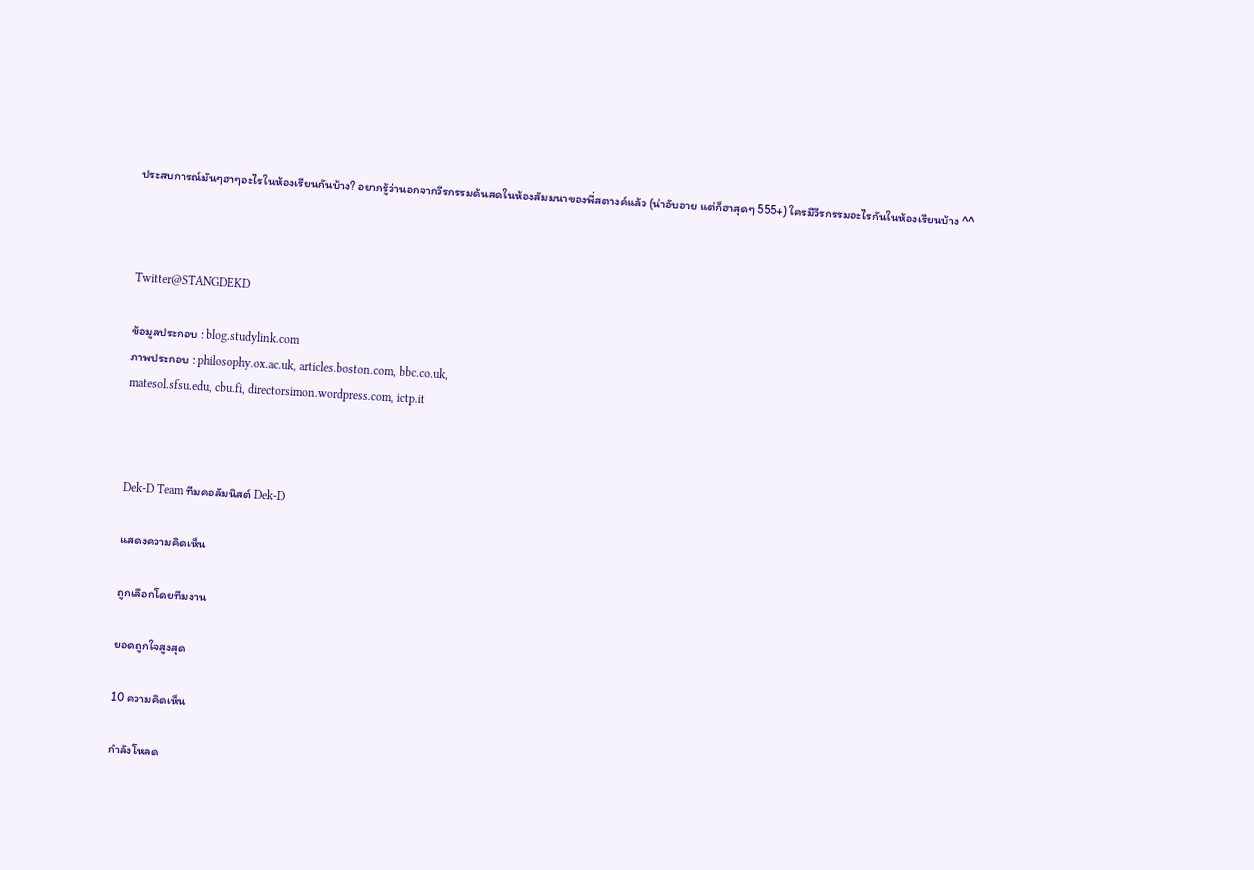ประสบการณ์มันๆฮาๆอะไรในห้องเรียนกันบ้าง? อยากรู้ว่านอกจากวีรกรรมด้นสดในห้องสัมมนาของพี่สตางค์แล้ว (น่าอับอาย แต่ก็ฮาสุดๆ 555+) ใครมีวีรกรรมอะไรกันในห้องเรียนบ้าง ^^



Twitter@STANGDEKD

ข้อมูลประกอบ : blog.studylink.com
ภาพประกอบ : philosophy.ox.ac.uk, articles.boston.com, bbc.co.uk,
matesol.sfsu.edu, cbu.fi, directorsimon.wordpress.com, ictp.it



Dek-D Team ทีมคอลัมนิสต์ Dek-D

แสดงความคิดเห็น

ถูกเลือกโดยทีมงาน

ยอดถูกใจสูงสุด

10 ความคิดเห็น

กำลังโหลด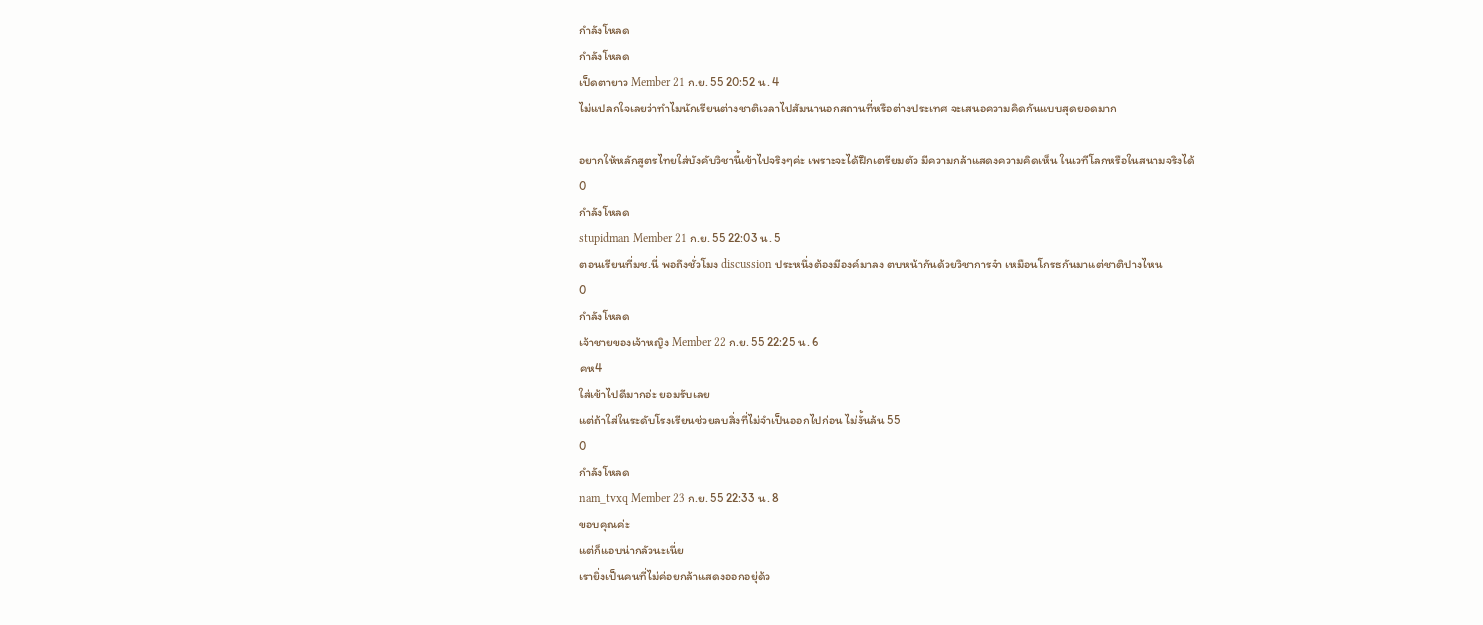กำลังโหลด
กำลังโหลด
เป็ดตายาว Member 21 ก.ย. 55 20:52 น. 4
ไม่แปลกใจเลยว่าทำไมนักเรียนต่างชาติเวลาไปสัมนานอกสถานที่หรือต่างประเทศ จะเสนอความคิดกันแบบสุดยอดมาก

อยากให้หลักสูตรไทยใส่บังคับวิชานี้เข้าไปจริงๆค่ะ เพราะจะได้ฝึกเตรียมตัว มีความกล้าแสดงความคิดเห็น ในเวทีโลกหรือในสนามจริงได้
0
กำลังโหลด
stupidman Member 21 ก.ย. 55 22:03 น. 5
ตอนเรียนที่มช.นี่ พอถึงชั่วโมง discussion ประหนึ่งต้องมีองค์มาลง ตบหน้ากันด้วยวิชาการจ๋า เหมือนโกรธกันมาแต่ชาติปางไหน
0
กำลังโหลด
เจ้าชายของเจ้าหญิง Member 22 ก.ย. 55 22:25 น. 6
คห4
ใส่เข้าไปดีมากอ่ะ ยอมรับเลย
แต่ถ้าใส่ในระดับโรงเรียนช่วยลบสิ่งที่ไม่จำเป็นออกไปก่อน ไม่งั้นล้น 55
0
กำลังโหลด
nam_tvxq Member 23 ก.ย. 55 22:33 น. 8
ขอบคุณค่ะ
แต่ก็แอบน่ากลัวนะเนี่ย
เรายิ่งเป็นคนที่ไม่ค่อยกล้าแสดงออกอยุ่ด้ว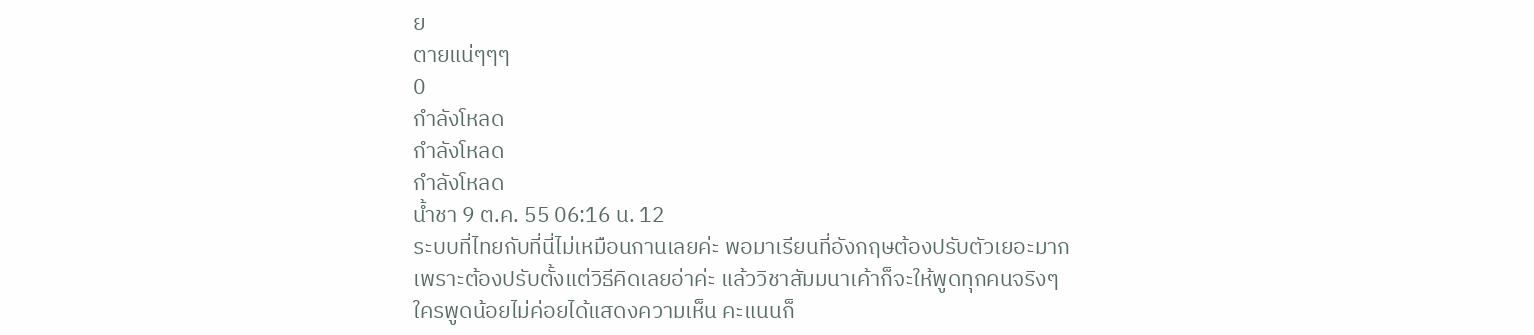ย
ตายแน่ๆๆๆ
0
กำลังโหลด
กำลังโหลด
กำลังโหลด
น้ำชา 9 ต.ค. 55 06:16 น. 12
ระบบที่ไทยกับที่นี่ไม่เหมือนกานเลยค่ะ พอมาเรียนที่อังกฤษต้องปรับตัวเยอะมาก เพราะต้องปรับตั้งแต่วิธีคิดเลยอ่าค่ะ แล้ววิชาสัมมนาเค้าก็จะให้พูดทุกคนจริงๆ ใครพูดน้อยไม่ค่อยได้แสดงความเห็น คะแนนก็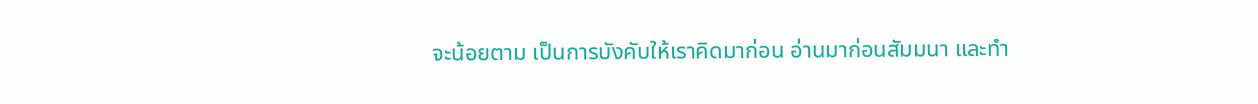จะน้อยตาม เป็นการบังคับให้เราคิดมาก่อน อ่านมาก่อนสัมมนา และทำ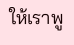ให้เราพู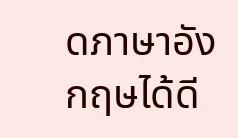ดภาษาอังกฤษได้ดี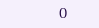0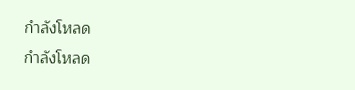กำลังโหลด
กำลังโหลด